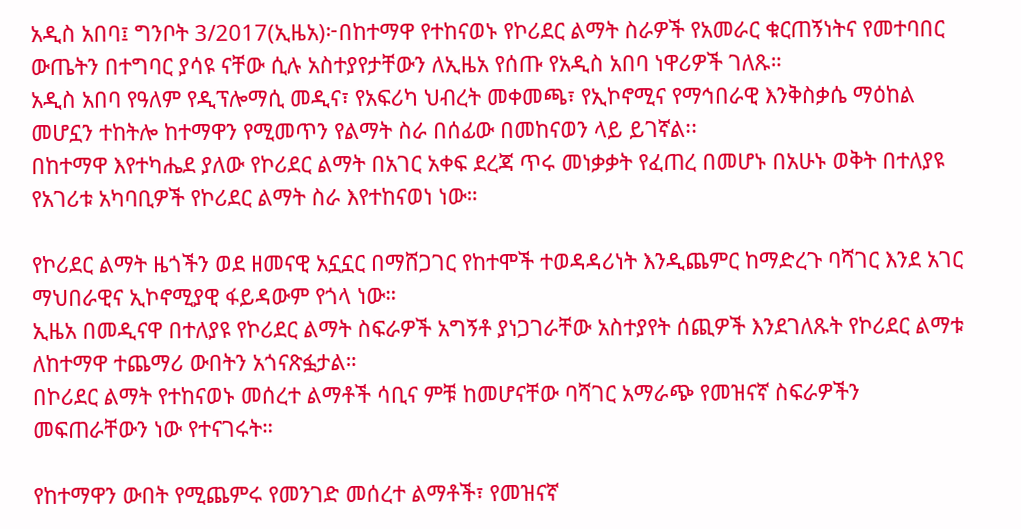አዲስ አበባ፤ ግንቦት 3/2017(ኢዜአ)፦በከተማዋ የተከናወኑ የኮሪደር ልማት ስራዎች የአመራር ቁርጠኝነትና የመተባበር ውጤትን በተግባር ያሳዩ ናቸው ሲሉ አስተያየታቸውን ለኢዜአ የሰጡ የአዲስ አበባ ነዋሪዎች ገለጹ።
አዲስ አበባ የዓለም የዲፕሎማሲ መዲና፣ የአፍሪካ ህብረት መቀመጫ፣ የኢኮኖሚና የማኅበራዊ እንቅስቃሴ ማዕከል መሆኗን ተከትሎ ከተማዋን የሚመጥን የልማት ስራ በሰፊው በመከናወን ላይ ይገኛል፡፡
በከተማዋ እየተካሔደ ያለው የኮሪደር ልማት በአገር አቀፍ ደረጃ ጥሩ መነቃቃት የፈጠረ በመሆኑ በአሁኑ ወቅት በተለያዩ የአገሪቱ አካባቢዎች የኮሪደር ልማት ስራ እየተከናወነ ነው።

የኮሪደር ልማት ዜጎችን ወደ ዘመናዊ አኗኗር በማሸጋገር የከተሞች ተወዳዳሪነት እንዲጨምር ከማድረጉ ባሻገር እንደ አገር ማህበራዊና ኢኮኖሚያዊ ፋይዳውም የጎላ ነው።
ኢዜአ በመዲናዋ በተለያዩ የኮሪደር ልማት ስፍራዎች አግኝቶ ያነጋገራቸው አስተያየት ሰጪዎች እንደገለጹት የኮሪደር ልማቱ ለከተማዋ ተጨማሪ ውበትን አጎናጽፏታል።
በኮሪደር ልማት የተከናወኑ መሰረተ ልማቶች ሳቢና ምቹ ከመሆናቸው ባሻገር አማራጭ የመዝናኛ ስፍራዎችን መፍጠራቸውን ነው የተናገሩት።

የከተማዋን ውበት የሚጨምሩ የመንገድ መሰረተ ልማቶች፣ የመዝናኛ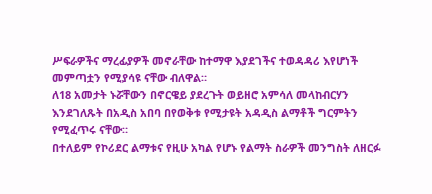ሥፍራዎችና ማረፊያዎች መኖራቸው ከተማዋ እያደገችና ተወዳዳሪ እየሆነች መምጣቷን የሚያሳዩ ናቸው ብለዋል።
ለ18 አመታት ኑሯቸውን በኖርዌይ ያደረጉት ወይዘሮ አምሳለ መላከብርሃን እንደገለጹት በአዲስ አበባ በየወቅቱ የሚታዩት አዳዲስ ልማቶች ግርምትን የሚፈጥሩ ናቸው።
በተለይም የኮሪደር ልማቱና የዚሁ አካል የሆኑ የልማት ስራዎች መንግስት ለዘርፉ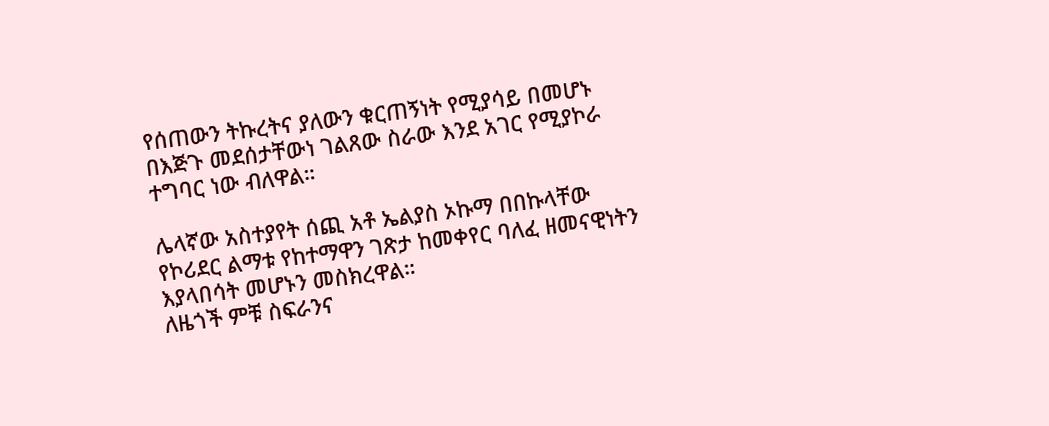የሰጠውን ትኩረትና ያለውን ቁርጠኝነት የሚያሳይ በመሆኑ በእጅጉ መደሰታቸውነ ገልጸው ስራው እንደ አገር የሚያኮራ ተግባር ነው ብለዋል።

ሌላኛው አስተያየት ሰጪ አቶ ኤልያስ ኦኩማ በበኩላቸው የኮሪደር ልማቱ የከተማዋን ገጽታ ከመቀየር ባለፈ ዘመናዊነትን እያላበሳት መሆኑን መስክረዋል።
ለዜጎች ምቹ ስፍራንና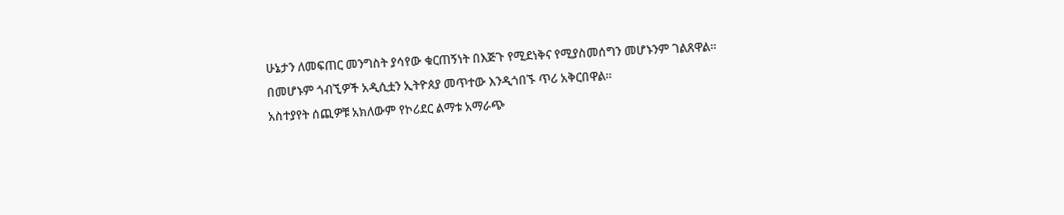ሁኔታን ለመፍጠር መንግስት ያሳየው ቁርጠኝነት በእጅጉ የሚደነቅና የሚያስመሰግን መሆኑንም ገልጸዋል።
በመሆኑም ጎብኚዎች አዲሲቷን ኢትዮጰያ መጥተው እንዲጎበኙ ጥሪ አቅርበዋል።
አስተያየት ሰጪዎቹ አክለውም የኮሪደር ልማቱ አማራጭ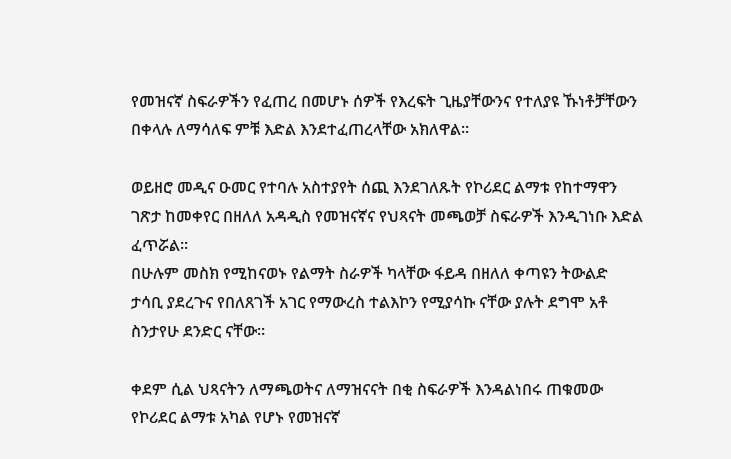የመዝናኛ ስፍራዎችን የፈጠረ በመሆኑ ሰዎች የእረፍት ጊዜያቸውንና የተለያዩ ኹነቶቻቸውን በቀላሉ ለማሳለፍ ምቹ እድል እንደተፈጠረላቸው አክለዋል።

ወይዘሮ መዲና ዑመር የተባሉ አስተያየት ሰጪ እንደገለጹት የኮሪደር ልማቱ የከተማዋን ገጽታ ከመቀየር በዘለለ አዳዲስ የመዝናኛና የህጻናት መጫወቻ ስፍራዎች እንዲገነቡ እድል ፈጥሯል።
በሁሉም መስክ የሚከናወኑ የልማት ስራዎች ካላቸው ፋይዳ በዘለለ ቀጣዩን ትውልድ ታሳቢ ያደረጉና የበለጸገች አገር የማውረስ ተልእኮን የሚያሳኩ ናቸው ያሉት ደግሞ አቶ ስንታየሁ ደንድር ናቸው።

ቀደም ሲል ህጻናትን ለማጫወትና ለማዝናናት በቂ ስፍራዎች እንዳልነበሩ ጠቁመው የኮሪደር ልማቱ አካል የሆኑ የመዝናኛ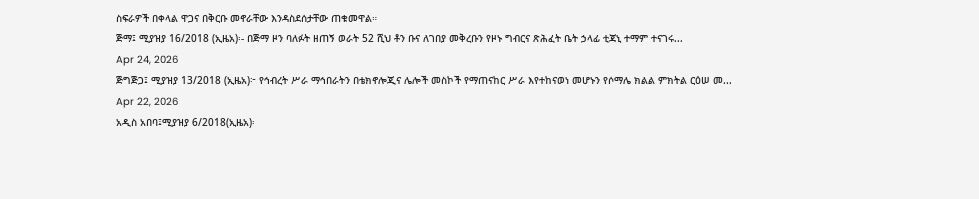ስፍራዎች በቀላል ዋጋና በቅርቡ መኖራቸው እንዳስደሰታቸው ጠቁመዋል።
ጅማ፤ ሚያዝያ 16/2018 (ኢዜአ)፡- በጅማ ዞን ባለፉት ዘጠኝ ወራት 52 ሺህ ቶን ቡና ለገበያ መቅረቡን የዞኑ ግብርና ጽሕፈት ቤት ኃላፊ ቲጃኒ ተማም ተናገሩ...
Apr 24, 2026
ጅግጅጋ፤ ሚያዝያ 13/2018 (ኢዜአ)፦ የኅብረት ሥራ ማኅበራትን በቴክኖሎጂና ሌሎች መስኮች የማጠናከር ሥራ እየተከናወነ መሆኑን የሶማሌ ክልል ምክትል ርዕሠ መ...
Apr 22, 2026
አዲስ አበባ፤ሚያዝያ 6/2018(ኢዜአ)፡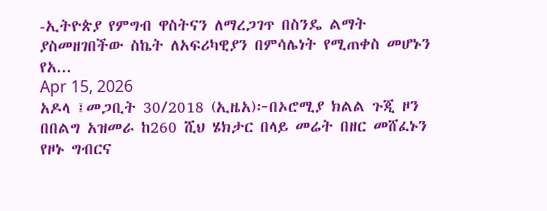-ኢትዮጵያ የምግብ ዋስትናን ለማረጋገጥ በስንዴ ልማት ያስመዘገበችው ስኬት ለአፍሪካዊያን በምሳሌነት የሚጠቀስ መሆኑን የአ...
Apr 15, 2026
አዶላ ፤መጋቢት 30/2018 (ኢዜአ)፦በኦሮሚያ ክልል ጉጂ ዞን በበልግ አዝመራ ከ260 ሺህ ሄክታር በላይ መሬት በዘር መሸፈኑን የዞኑ ግብርና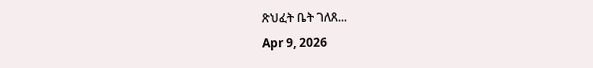ጽህፈት ቤት ገለጸ...
Apr 9, 2026